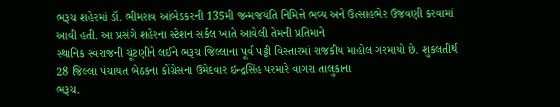ભરૂચ શહેરમાં ડૉ. ભીમરાવ આંબેડકરની 135મી જન્મજયંતિ નિમિત્તે ભવ્ય અને ઉત્સાહભેર ઉજવણી કરવામાં આવી હતી. આ પ્રસંગે શહેરના સ્ટેશન સર્કલ ખાતે આવેલી તેમની પ્રતિમાને
સ્થાનિક સ્વરાજની ચૂંટણીને લઈને ભરૂચ જિલ્લાના પૂર્વ પટ્ટી વિસ્તારમાં રાજકીય માહોલ ગરમાયો છે. શુકલતીર્થ 28 જિલ્લા પંચાયત બેઠકના કોંગ્રેસના ઉમેદવાર ઇન્દ્રસિંહ પરમારે વાગરા તાલુકાના
ભરૂચ.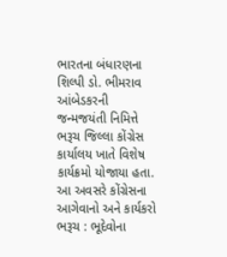ભારતના બંધારણના શિલ્પી ડો. ભીમરાવ આંબેડકરની જન્મજયંતી નિમિત્તે ભરૂચ જિલ્લા કોંગ્રેસ કાર્યાલય ખાતે વિશેષ કાર્યક્રમો યોજાયા હતા. આ અવસરે કોંગ્રેસના આગેવાનો અને કાર્યકરો
ભરૂચ : ભૂદેવોના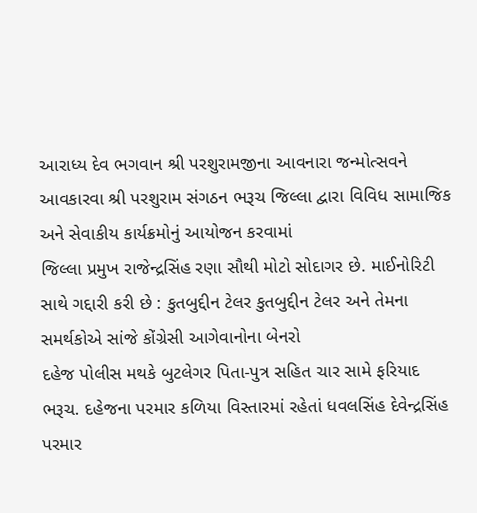આરાધ્ય દેવ ભગવાન શ્રી પરશુરામજીના આવનારા જન્મોત્સવને આવકારવા શ્રી પરશુરામ સંગઠન ભરૂચ જિલ્લા દ્વારા વિવિધ સામાજિક અને સેવાકીય કાર્યક્રમોનું આયોજન કરવામાં
જિલ્લા પ્રમુખ રાજેન્દ્રસિંહ રણા સૌથી મોટો સોદાગર છે. માઈનોરિટી સાથે ગદ્દારી કરી છે : કુતબુદ્દીન ટેલર કુતબુદ્દીન ટેલર અને તેમના સમર્થકોએ સાંજે કોંગ્રેસી આગેવાનોના બેનરો
દહેજ પોલીસ મથકે બુટલેગર પિતા-પુત્ર સહિત ચાર સામે ફરિયાદ ભરૂચ. દહેજના પરમાર કળિયા વિસ્તારમાં રહેતાં ધવલસિંહ દેવેન્દ્રસિંહ પરમાર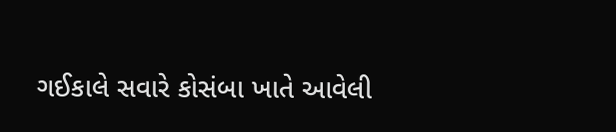ગઈકાલે સવારે કોસંબા ખાતે આવેલી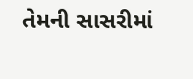તેમની સાસરીમાં